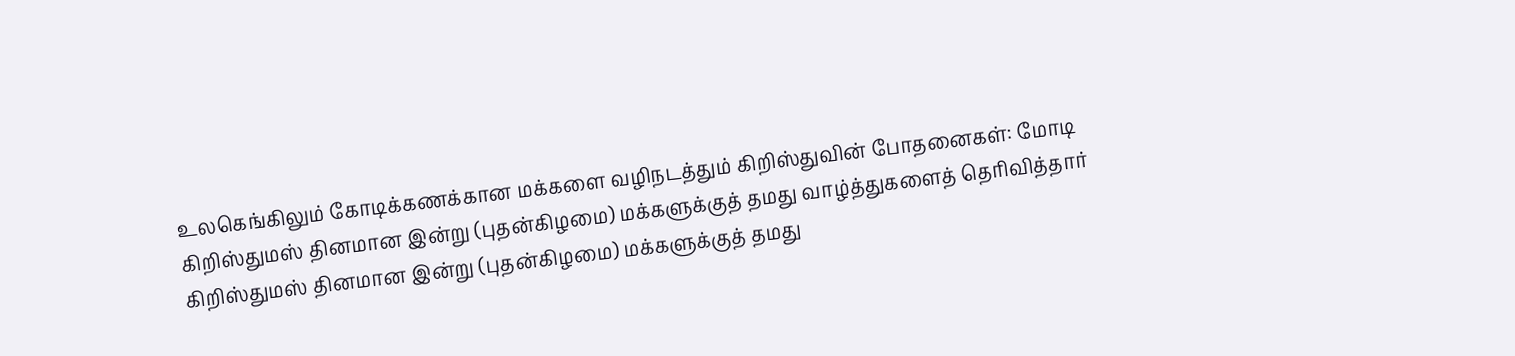உலகெங்கிலும் கோடிக்கணக்கான மக்களை வழிநடத்தும் கிறிஸ்துவின் போதனைகள்: மோடி
கிறிஸ்துமஸ் தினமான இன்று (புதன்கிழமை) மக்களுக்குத் தமது வாழ்த்துகளைத் தெரிவித்தார்
கிறிஸ்துமஸ் தினமான இன்று (புதன்கிழமை) மக்களுக்குத் தமது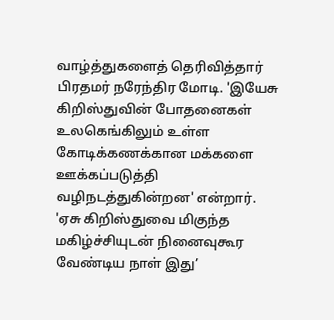வாழ்த்துகளைத் தெரிவித்தார் பிரதமர் நரேந்திர மோடி. 'இயேசு கிறிஸ்துவின் போதனைகள் உலகெங்கிலும் உள்ள கோடிக்கணக்கான மக்களை ஊக்கப்படுத்தி வழிநடத்துகின்றன' என்றார்.
'ஏசு கிறிஸ்துவை மிகுந்த மகிழ்ச்சியுடன் நினைவுகூர வேண்டிய நாள் இது’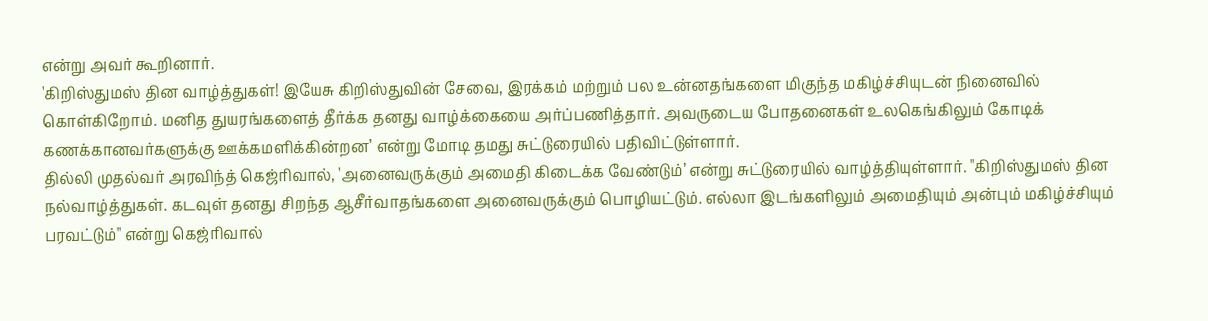என்று அவர் கூறினார்.
'கிறிஸ்துமஸ் தின வாழ்த்துகள்! இயேசு கிறிஸ்துவின் சேவை, இரக்கம் மற்றும் பல உன்னதங்களை மிகுந்த மகிழ்ச்சியுடன் நினைவில் கொள்கிறோம். மனித துயரங்களைத் தீர்க்க தனது வாழ்க்கையை அர்ப்பணித்தார். அவருடைய போதனைகள் உலகெங்கிலும் கோடிக் கணக்கானவர்களுக்கு ஊக்கமளிக்கின்றன’ என்று மோடி தமது சுட்டுரையில் பதிவிட்டுள்ளார்.
தில்லி முதல்வர் அரவிந்த் கெஜ்ரிவால், 'அனைவருக்கும் அமைதி கிடைக்க வேண்டும்’ என்று சுட்டுரையில் வாழ்த்தியுள்ளார். "கிறிஸ்துமஸ் தின நல்வாழ்த்துகள். கடவுள் தனது சிறந்த ஆசீர்வாதங்களை அனைவருக்கும் பொழியட்டும். எல்லா இடங்களிலும் அமைதியும் அன்பும் மகிழ்ச்சியும் பரவட்டும்" என்று கெஜ்ரிவால்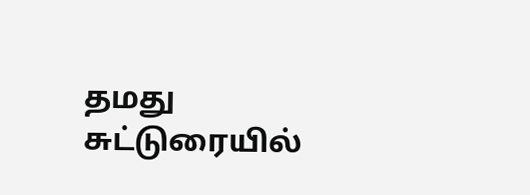தமது சுட்டுரையில்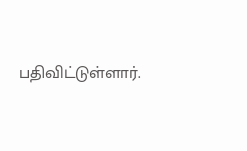பதிவிட்டுள்ளார்.